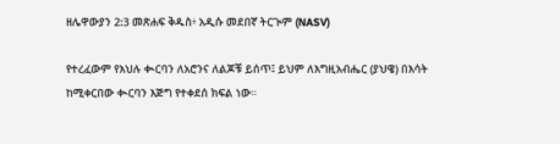ዘሌዋውያን 2:3 መጽሐፍ ቅዱስ፥ አዲሱ መደበኛ ትርጒም (NASV)

የተረፈውም የእህሉ ቊርባን ለአሮንና ለልጆቹ ይሰጥ፤ ይህም ለእግዚአብሔር (ያህዌ) በእሳት ከሚቀርበው ቊርባን እጅግ የተቀደሰ ክፍል ነው።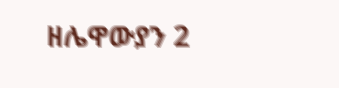ዘሌዋውያን 2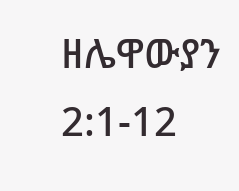ዘሌዋውያን 2:1-12